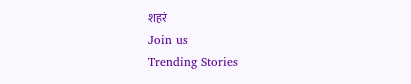शहरं
Join us
Trending Stories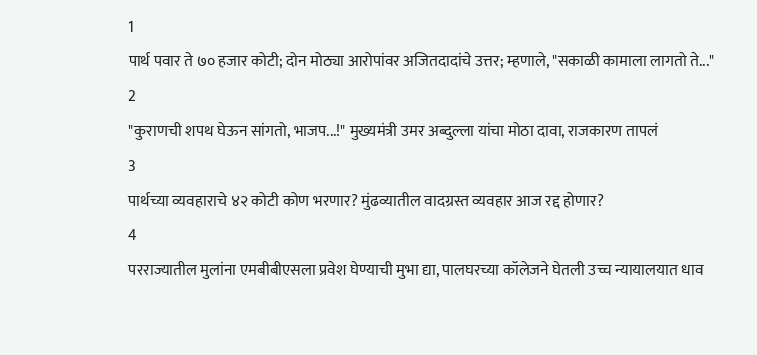1
पार्थ पवार ते ७० हजार कोटी; दोन मोठ्या आरोपांवर अजितदादांचे उत्तर; म्हणाले, "सकाळी कामाला लागतो ते..."
2
"कुराणची शपथ घेऊन सांगतो, भाजप...!" मुख्यमंत्री उमर अब्दुल्ला यांचा मोठा दावा, राजकारण तापलं
3
पार्थच्या व्यवहाराचे ४२ कोटी कोण भरणार? मुंढव्यातील वादग्रस्त व्यवहार आज रद्द होणार?
4
परराज्यातील मुलांना एमबीबीएसला प्रवेश घेण्याची मुभा द्या, पालघरच्या कॉलेजने घेतली उच्च न्यायालयात धाव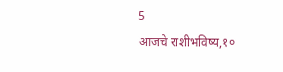5
आजचे राशीभविष्य,१०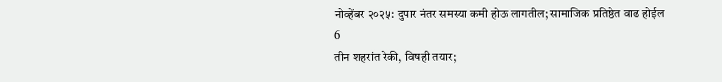नोव्हेंबर २०२५: दुपार नंतर समस्या कमी होऊ लागतील; सामाजिक प्रतिष्ठेत वाढ होईल
6
तीन शहरांत रेकी, विषही तयार;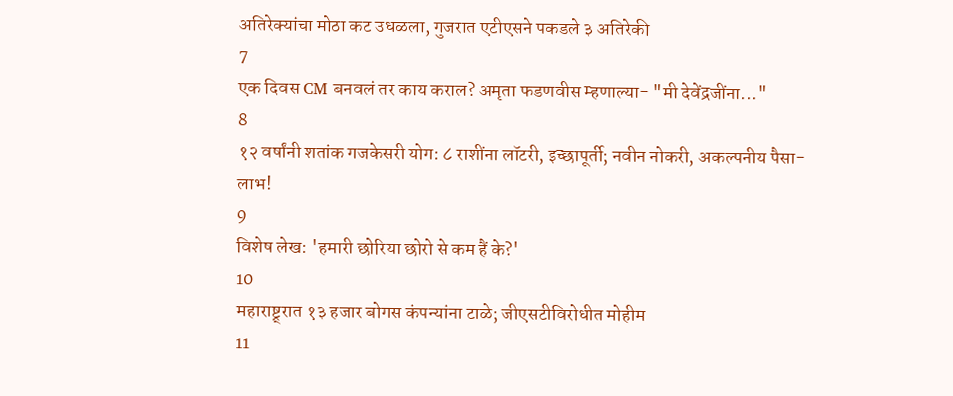अतिरेक्यांचा मोठा कट उधळला, गुजरात एटीएसने पकडले ३ अतिरेकी
7
एक दिवस CM बनवलं तर काय कराल? अमृता फडणवीस म्हणाल्या- "मी देवेंद्रजींना..."
8
१२ वर्षांनी शतांक गजकेसरी योग: ८ राशींना लॉटरी, इच्छापूर्ती; नवीन नोकरी, अकल्पनीय पैसा-लाभ!
9
विशेष लेख: 'हमारी छोरिया छोरो से कम हैं के?'
10
महाराष्ट्र्रात १३ हजार बोगस कंपन्यांना टाळे; जीएसटीविरोधीत मोहीम
11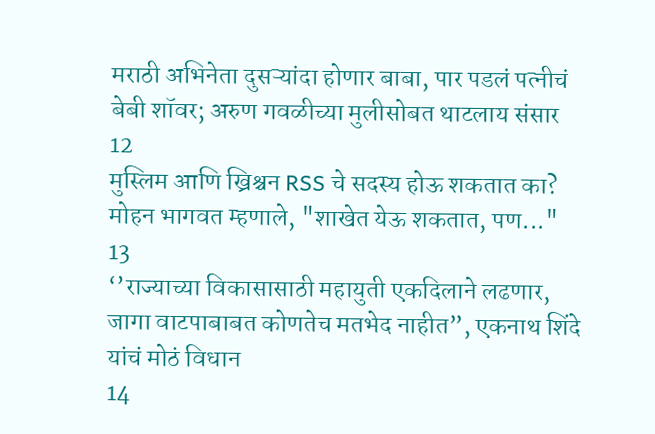मराठी अभिनेता दुसऱ्यांदा होणार बाबा, पार पडलं पत्नीचं बेबी शॉवर; अरुण गवळीच्या मुलीसोबत थाटलाय संसार
12
मुस्लिम आणि ख्रिश्चन RSS चे सदस्य होऊ शकतात का? मोहन भागवत म्हणाले, "शाखेत येऊ शकतात, पण..."
13
‘’राज्याच्या विकासासाठी महायुती एकदिलाने लढणार, जागा वाटपाबाबत कोणतेच मतभेद नाहीत”, एकनाथ शिंदे यांचं मोठं विधान
14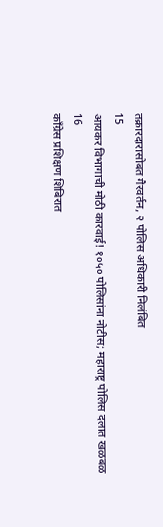तक्रारदारासोबत गैरवर्तन, २ पोलिस अधिकारी निलंबित
15
आयकर विभागाची मोठी कारवाई! १०५० पोलिसांना नोटीस; महाराष्ट्र पोलिस दलात खळबळ
16
काँग्रेस प्रशिक्षण शिबिरात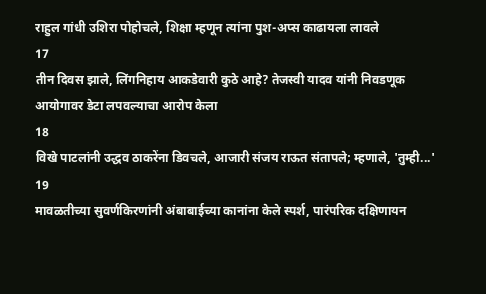राहुल गांधी उशिरा पोहोचले, शिक्षा म्हणून त्यांना पुश-अप्स काढायला लावले
17
तीन दिवस झाले, लिंगनिहाय आकडेवारी कुठे आहे? तेजस्वी यादव यांनी निवडणूक आयोगावर डेटा लपवल्याचा आरोप केला
18
विखे पाटलांनी उद्धव ठाकरेंना डिवचले, आजारी संजय राऊत संतापले; म्हणाले, 'तुम्ही...'
19
मावळतीच्या सुवर्णकिरणांनी अंबाबाईच्या कानांना केले स्पर्श, पारंपरिक दक्षिणायन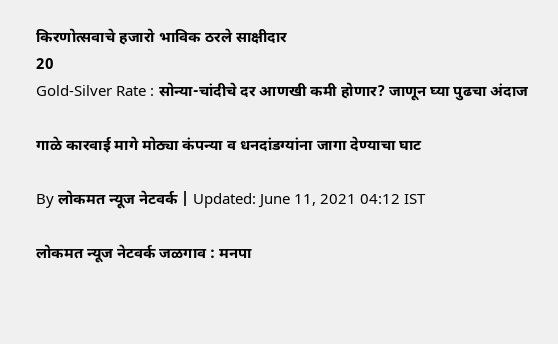किरणोत्सवाचे हजारो भाविक ठरले साक्षीदार
20
Gold-Silver Rate : सोन्या-चांदीचे दर आणखी कमी होणार? जाणून घ्या पुढचा अंदाज

गाळे कारवाई मागे मोठ्या कंपन्या व धनदांडग्यांना जागा देण्याचा घाट

By लोकमत न्यूज नेटवर्क | Updated: June 11, 2021 04:12 IST

लोकमत न्यूज नेटवर्क जळगाव : मनपा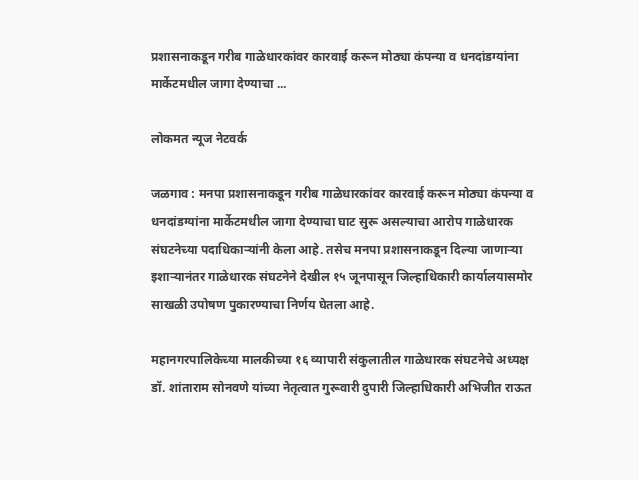प्रशासनाकडून गरीब गाळेधारकांवर कारवाई करून मोठ्या कंपन्या व धनदांडग्यांना मार्केटमधील जागा देण्याचा ...

लोकमत न्यूज नेटवर्क

जळगाव : मनपा प्रशासनाकडून गरीब गाळेधारकांवर कारवाई करून मोठ्या कंपन्या व धनदांडग्यांना मार्केटमधील जागा देण्याचा घाट सुरू असल्याचा आरोप गाळेधारक संघटनेच्या पदाधिकाऱ्यांनी केला आहे. तसेच मनपा प्रशासनाकडून दिल्या जाणाऱ्या इशाऱ्यानंतर गाळेधारक संघटनेने देखील १५ जूनपासून जिल्हाधिकारी कार्यालयासमोर साखळी उपोषण पुकारण्याचा निर्णय घेतला आहे.

महानगरपालिकेच्या मालकीच्या १६ व्यापारी संकुलातील गाळेधारक संघटनेचे अध्यक्ष डॉ. शांताराम सोनवणे यांच्या नेतृत्वात गुरूवारी दुपारी जिल्हाधिकारी अभिजीत राऊत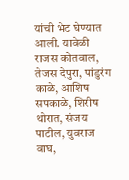यांची भेट घेण्यात आली. यावेळी राजस कोतवाल, तेजस देपुरा, पांडुरंग काळे, आशिष सपकाळे, शिरीष थोरात, संजय पाटील, युवराज वाघ,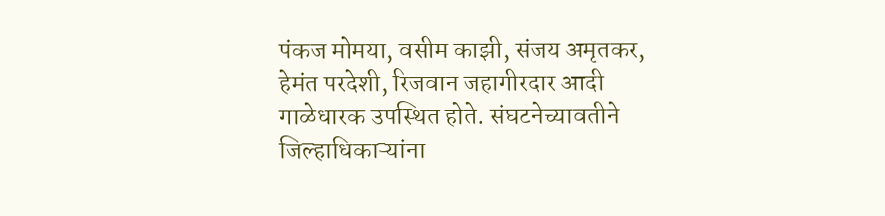पंकज मोमया, वसीम काझी, संजय अमृतकर, हेमंत परदेशी, रिजवान जहागीरदार आदी गाळेधारक उपस्थित होते. संघटनेच्यावतीने जिल्हाधिकाऱ्यांना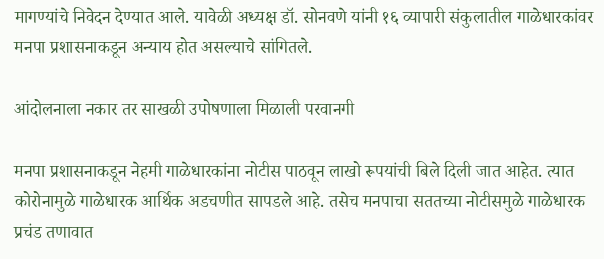मागण्यांचे निवेदन देण्यात आले. यावेळी अध्यक्ष डॉ. सोनवणे यांनी १६ व्यापारी संकुलातील गाळेधारकांवर मनपा प्रशासनाकडून अन्याय होत असल्याचे सांगितले.

आंदोलनाला नकार तर साखळी उपोषणाला मिळाली परवानगी

मनपा प्रशासनाकडून नेहमी गाळेधारकांना नोटीस पाठवून लाखो रूपयांची बिले दिली जात आहेत. त्यात कोरोनामुळे गाळेधारक आर्थिक अडचणीत सापडले आहे. तसेच मनपाचा सततच्या नोटीसमुळे गाळेधारक प्रचंड तणावात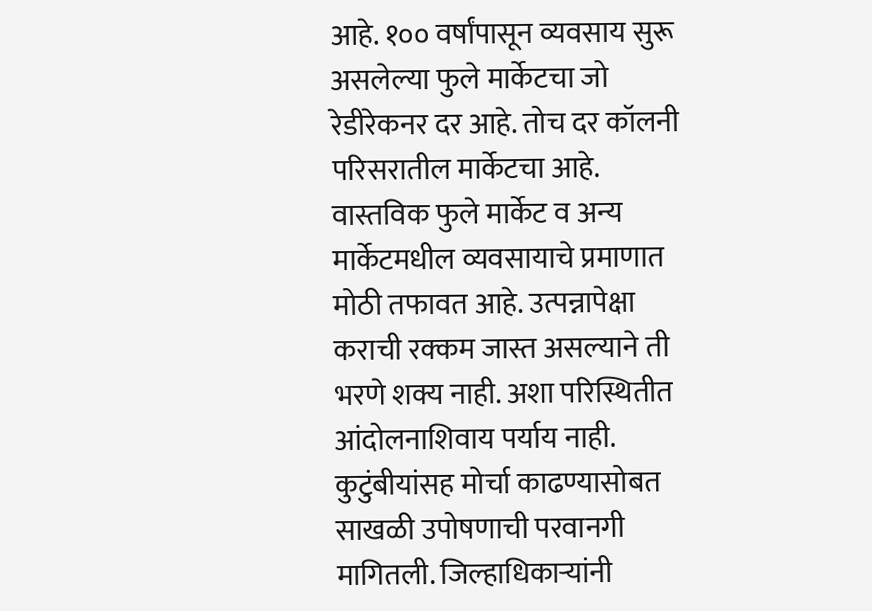आहे. १०० वर्षांपासून व्यवसाय सुरू असलेल्या फुले मार्केटचा जो रेडीरेकनर दर आहे. तोच दर कॉलनी परिसरातील मार्केटचा आहे. वास्तविक फुले मार्केट व अन्य मार्केटमधील व्यवसायाचे प्रमाणात मोठी तफावत आहे. उत्पन्नापेक्षा कराची रक्कम जास्त असल्याने ती भरणे शक्य नाही. अशा परिस्थितीत आंदोलनाशिवाय पर्याय नाही. कुटुंबीयांसह मोर्चा काढण्यासोबत साखळी उपोषणाची परवानगी मागितली. जिल्हाधिकाऱ्यांनी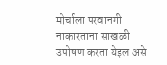मोर्चाला परवानगी नाकारताना साखळी उपोषण करता येइल असे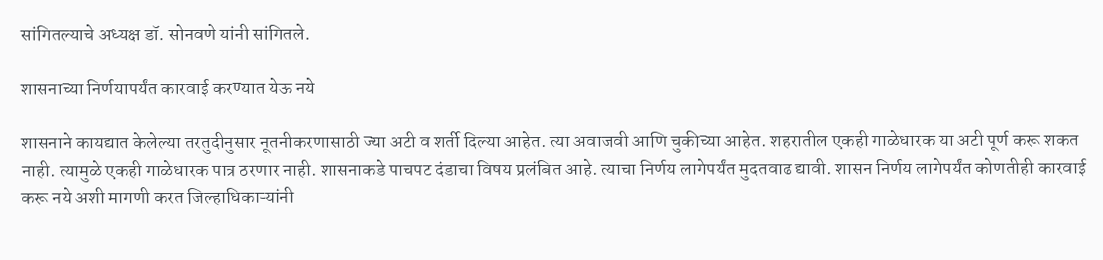सांगितल्याचे अध्यक्ष डॉ. सोनवणे यांनी सांगितले.

शासनाच्या निर्णयापर्यंत कारवाई करण्यात येऊ नये

शासनाने कायद्यात केलेल्या तरतुदीनुसार नूतनीकरणासाठी ज्या अटी व शर्ती दिल्या आहेत. त्या अवाजवी आणि चुकीच्या आहेत. शहरातील एकही गाळेधारक या अटी पूर्ण करू शकत नाही. त्यामुळे एकही गाळेधारक पात्र ठरणार नाही. शासनाकडे पाचपट दंडाचा विषय प्रलंबित आहे. त्याचा निर्णय लागेपर्यंत मुदतवाढ द्यावी. शासन निर्णय लागेपर्यंत कोणतीही कारवाई करू नये अशी मागणी करत जिल्हाधिकाऱ्यांनी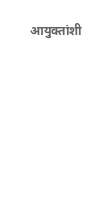आयुक्तांशी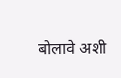बोलावे अशी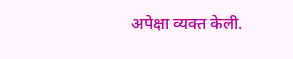अपेक्षा व्यक्त केली.